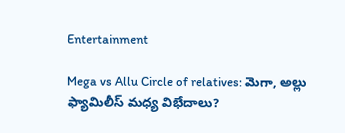Entertainment

Mega vs Allu Circle of relatives: మెగా, అల్లు ఫ్యామిలీస్ మధ్య విభేదాలు?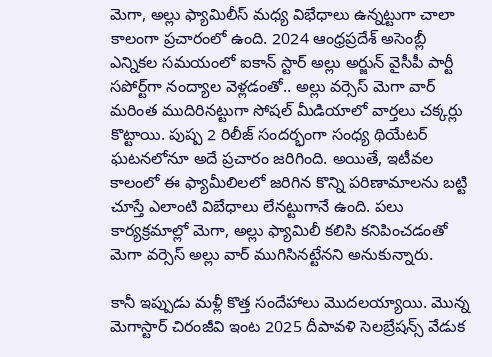మెగా, అల్లు ఫ్యామిలీస్ మధ్య విభేధాలు ఉన్నట్టుగా చాలా కాలంగా ప్రచారంలో ఉంది. 2024 ఆంధ్రప్రదేశ్ అసెంబ్లీ ఎన్నికల సమయంలో ఐకాన్ స్టార్ అల్లు అర్జున్ వైసీపీ పార్టీ సపోర్ట్‌గా నంద్యాల వెళ్లడంతో.. అల్లు వర్సెస్ మెగా వార్ మరింత ముదిరినట్టుగా సోషల్ మీడియాలో వార్తలు చక్కర్లు కొట్టాయి. పుష్ప 2 రిలీజ్ సందర్భంగా సంధ్య థియేటర్ ఘటనలోనూ అదే ప్రచారం జరిగింది. అయితే, ఇటీవల కాలంలో ఈ ఫ్యామీలిలలో జరిగిన కొన్ని పరిణామాలను బట్టి చూస్తే ఎలాంటి విబేధాలు లేనట్టుగానే ఉంది. పలు కార్యక్రమాల్లో మెగా, అల్లు ఫ్యామిలీ కలిసి కనిపించడంతో మెగా వర్సెస్ అల్లు వార్ ముగిసినట్టేనని అనుకున్నారు.

కానీ ఇప్పుడు మళ్లీ కొత్త సందేహాలు మొదలయ్యాయి. మొన్న మెగాస్టార్ చిరంజీవి ఇంట 2025 దీపావళి సెలబ్రేషన్స్ వేడుక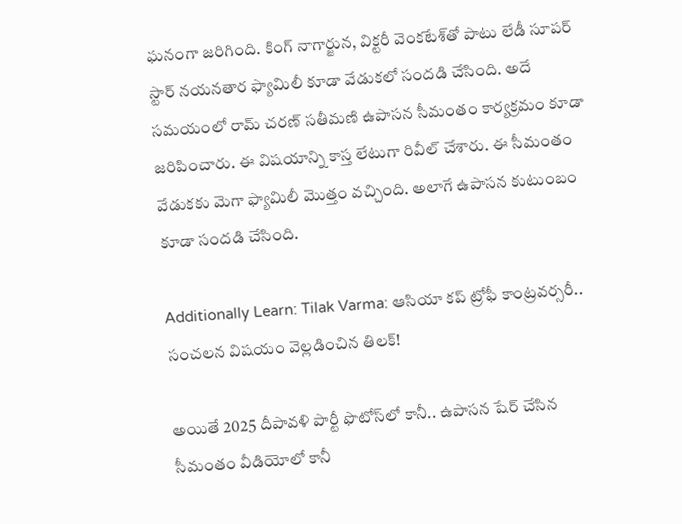ఘనంగా జరిగింది. కింగ్ నాగార్జున, విక్టరీ వెంకటేశ్‌తో పాటు లేడీ సూపర్ స్టార్ నయనతార ఫ్యామిలీ కూడా వేడుకలో సందడి చేసింది. అదే సమయంలో రామ్ చరణ్ సతీమణి ఉపాసన సీమంతం కార్యక్రమం కూడా జరిపించారు. ఈ విషయాన్ని కాస్త లేటుగా రివీల్ చేశారు. ఈ సీమంతం వేడుకకు మెగా ఫ్యామిలీ మొత్తం వచ్చింది. అలాగే ఉపాసన కుటుంబం కూడా సందడి చేసింది.

Additionally Learn: Tilak Varma: ఆసియా కప్ ట్రోఫీ కాంట్రవర్సరీ.. సంచలన విషయం వెల్లడించిన తిలక్‌!

అయితే 2025 దీపావళి పార్టీ ఫొటోస్‌లో కానీ.. ఉపాసన షేర్ చేసిన సీమంతం వీడియోలో కానీ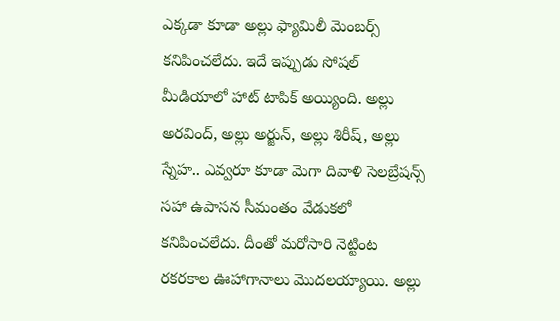ఎక్కడా కూడా అల్లు ఫ్యామిలీ మెంబర్స్ కనిపించలేదు. ఇదే ఇప్పుడు సోషల్ మీడియాలో హాట్ టాపిక్ అయ్యింది. అల్లు అరవింద్, అల్లు అర్జున్, అల్లు శిరీష్, అల్లు స్నేహ.. ఎవ్వరూ కూడా మెగా దివాళి సెలబ్రేషన్స్ సహా ఉపాసన సీమంతం వేడుకలో కనిపించలేదు. దీంతో మరోసారి నెట్టింట రకరకాల ఊహాగానాలు మొదలయ్యాయి. అల్లు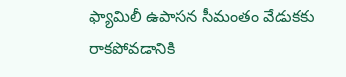ఫ్యామిలీ ఉపాసన సీమంతం వేడుకకు రాకపోవడానికి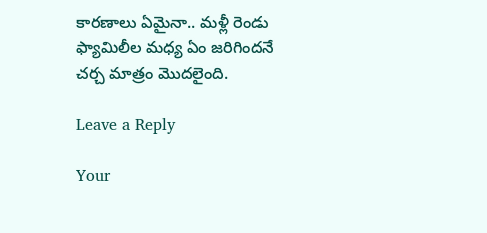కారణాలు ఏమైనా.. మళ్లీ రెండు ఫ్యామిలీల మధ్య ఏం జరిగిందనే చర్చ మాత్రం మొదలైంది.

Leave a Reply

Your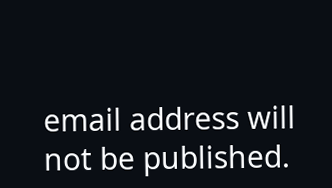email address will not be published.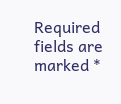Required fields are marked *